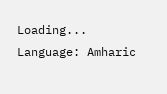Loading...
Language: Amharic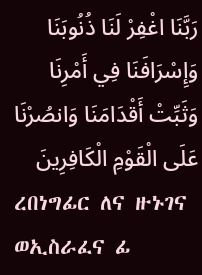رَبَّنَا اغْفِرْ لَنَا ذُنُوبَنَا وَإِسْرَافَنَا فِي أَمْرِنَا وَثَبِّتْ أَقْدَامَنَا وَانصُرْنَا عَلَى الْقَوْمِ الْكَافِرِينَ
ረበነግፊር ለና ዙኑገና ወኢስራፈና ፊ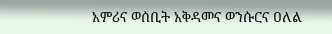አምሪና ወሰቢት አቅዳመና ወንሱርና ዐለል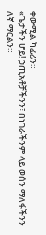ቀውሚል ካፊሪን።
«ጌታችን ሆይ! ኃጢአቶቻችንን፣ በነገራችንም ላይ ወሰን ማለፋችንን ለኛ ማርልን።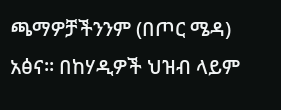ጫማዎቻችንንም (በጦር ሜዳ) አፅና። በከሃዲዎች ህዝብ ላይም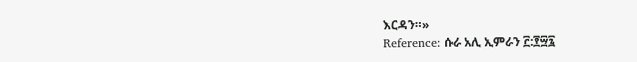እርዳን።»
Reference: ሱራ አሊ ኢምራን ፫:፻፵፯